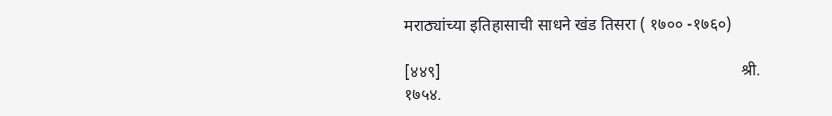मराठ्यांच्या इतिहासाची साधने खंड तिसरा ( १७०० -१७६०)

[४४९]                                                                        श्री.                                                                         १७५४.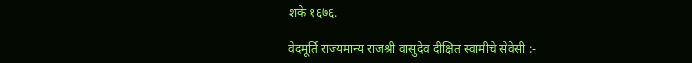शके १६७६.

वेदमूर्ति राज्यमान्य राजश्री वासुदेव दीक्षित स्वामीचे सेवेसी :-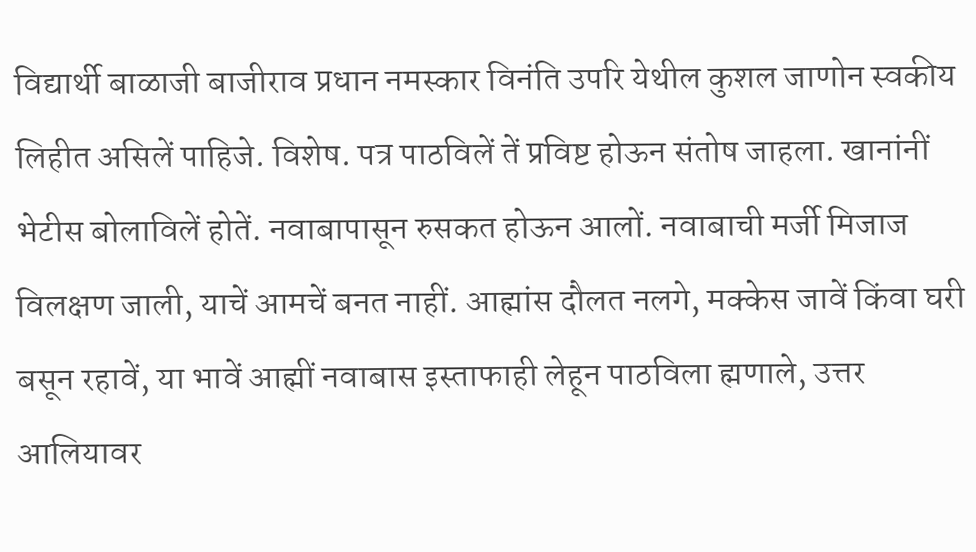विद्यार्थी बाळाजी बाजीराव प्रधान नमस्कार विनंति उपरि येथील कुशल जाणोन स्वकीय लिहीत असिलें पाहिजे. विशेष. पत्र पाठविलें तें प्रविष्ट होऊन संतोष जाहला. खानांनीं भेटीस बोलाविलें होतें. नवाबापासून रुसकत होऊन आलों. नवाबाची मर्जी मिजाज विलक्षण जाली, याचें आमचें बनत नाहीं. आह्मांस दौलत नलगे, मक्केस जावें किंवा घरी बसून रहावें, या भावें आह्मीं नवाबास इस्ताफाही लेहून पाठविला ह्मणाले, उत्तर आलियावर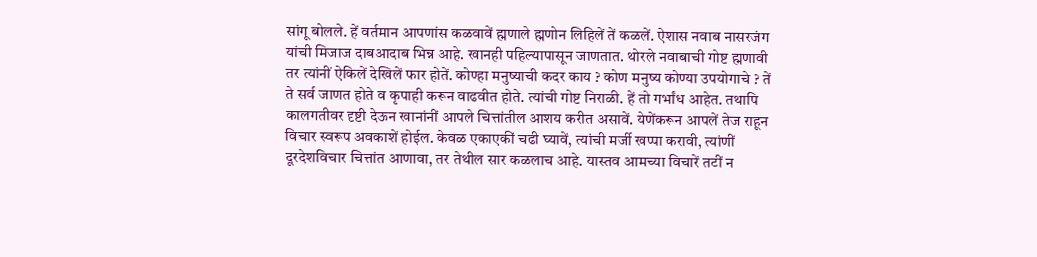सांगू बोलले. हें वर्तमान आपणांस कळवावें ह्मणाले ह्मणोन लिहिलें तें कळलें. ऐशास नवाब नासरजंग यांची मिजाज दाबआदाब भिन्न आहे. खानही पहिल्यापासून जाणतात. थोरले नवाबाची गोष्ट ह्मणावी तर त्यांनीं ऐकिलें देखिलें फार होतें. कोण्हा मनुष्याची कदर काय ? कोण मनुष्य कोण्या उपयोगाचे ? तें ते सर्व जाणत होते व कृपाही करून वाढवीत होते. त्यांची गोष्ट निराळी. हें तो गर्भांध आहेत. तथापि कालगतीवर दृष्टी देऊन खानांनीं आपले चित्तांतील आशय करीत असावें. येणेंकरून आपलें तेज राहून विचार स्वरूप अवकाशें होईल. केवळ एकाएकीं चढी घ्यावें, त्यांची मर्जी खप्पा करावी, त्यांणीं दूरदेशविचार चित्तांत आणावा, तर तेथील सार कळलाच आहे. यास्तव आमच्या विचारें तटीं न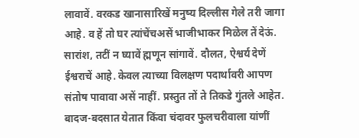लावावें. वरकड खानासारिखें मनुष्य दिल्लीस गेले तरी जागा आहे. व हें तो घर त्यांचेंचअसें भाजीभाकर मिळेल तें देऊं. सारांश, तटीं न घ्यावें ह्मणून सांगावें. दौलत, ऐश्वर्य देणें ईश्वराचें आहे. केवल त्याच्या विलक्षण पदार्थावरी आपण संतोष पावावा असें नाहीं. प्रस्तुत तों ते तिकडे गुंतले आहेत. बादज-बदसात येतात किंवा चंदावर फुलचरीवाला यांणीं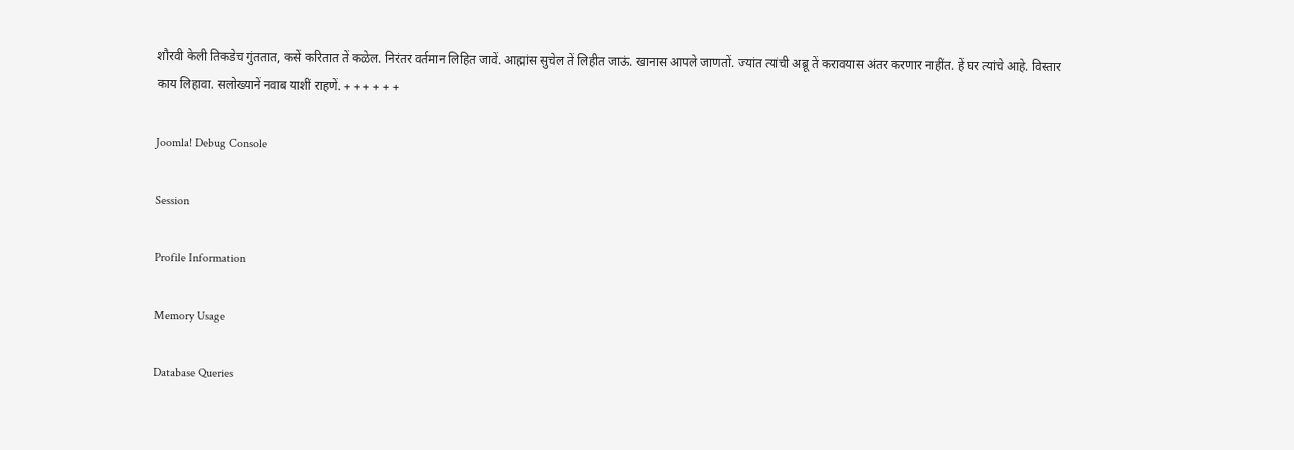शौरवी केली तिकडेच गुंततात, कसें करितात तें कळेल. निरंतर वर्तमान लिहित जावें. आह्मांस सुचेल तें लिहीत जाऊं. खानास आपले जाणतों. ज्यांत त्यांची अब्रू तें करावयास अंतर करणार नाहींत. हें घर त्यांचे आहे. विस्तार काय लिहावा. सलोख्यानें नवाब याशीं राहणें. + + + + + +

Joomla! Debug Console

Session

Profile Information

Memory Usage

Database Queries